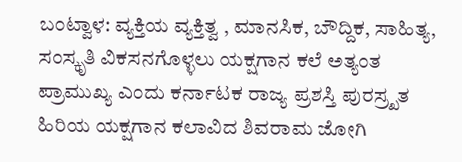ಬಂಟ್ವಾಳ: ವ್ಯಕ್ತಿಯ ವ್ಯಕ್ತಿತ್ವ , ಮಾನಸಿಕ, ಬೌದ್ದಿಕ, ಸಾಹಿತ್ಯ, ಸಂಸ್ಕೃತಿ ವಿಕಸನಗೊಳ್ಳಲು ಯಕ್ಷಗಾನ ಕಲೆ ಅತ್ಯಂತ ಪ್ರಾಮುಖ್ಯ ಎಂದು ಕರ್ನಾಟಕ ರಾಜ್ಯ ಪ್ರಶಸ್ತಿ ಪುರಸ್ರ್ಖತ ಹಿರಿಯ ಯಕ್ಷಗಾನ ಕಲಾವಿದ ಶಿವರಾಮ ಜೋಗಿ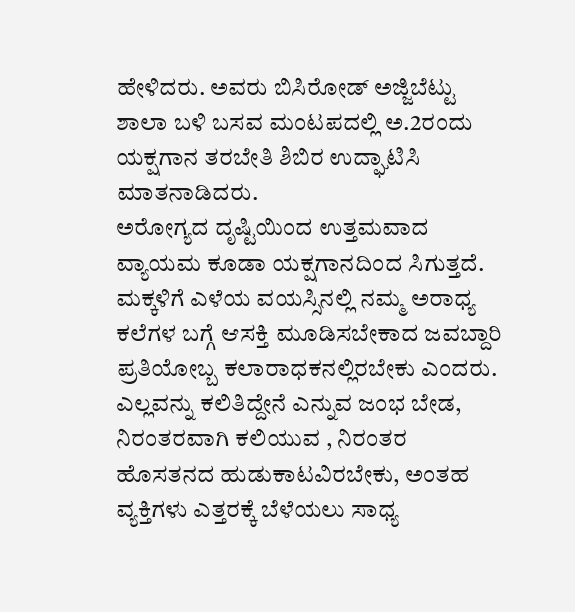ಹೇಳಿದರು. ಅವರು ಬಿಸಿರೋಡ್ ಅಜ್ಜಿಬೆಟ್ಟು ಶಾಲಾ ಬಳಿ ಬಸವ ಮಂಟಪದಲ್ಲಿ ಅ.2ರಂದು ಯಕ್ಷಗಾನ ತರಬೇತಿ ಶಿಬಿರ ಉದ್ಘಾಟಿಸಿ ಮಾತನಾಡಿದರು.
ಅರೋಗ್ಯದ ದೃಷ್ಟಿಯಿಂದ ಉತ್ತಮವಾದ ವ್ಯಾಯಮ ಕೂಡಾ ಯಕ್ಷಗಾನದಿಂದ ಸಿಗುತ್ತದೆ. ಮಕ್ಕಳಿಗೆ ಎಳೆಯ ವಯಸ್ಸಿನಲ್ಲಿ ನಮ್ಮ ಅರಾಧ್ಯ ಕಲೆಗಳ ಬಗ್ಗೆ ಆಸಕ್ತಿ ಮೂಡಿಸಬೇಕಾದ ಜವಬ್ದಾರಿ ಪ್ರತಿಯೋಬ್ಬ ಕಲಾರಾಧಕನಲ್ಲಿರಬೇಕು ಎಂದರು. ಎಲ್ಲವನ್ನು ಕಲಿತಿದ್ದೇನೆ ಎನ್ನುವ ಜಂಭ ಬೇಡ, ನಿರಂತರವಾಗಿ ಕಲಿಯುವ , ನಿರಂತರ ಹೊಸತನದ ಹುಡುಕಾಟವಿರಬೇಕು, ಅಂತಹ ವ್ಯಕ್ತಿಗಳು ಎತ್ತರಕ್ಕೆ ಬೆಳೆಯಲು ಸಾಧ್ಯ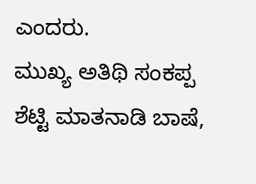ಎಂದರು.
ಮುಖ್ಯ ಅತಿಥಿ ಸಂಕಪ್ಪ ಶೆಟ್ಟಿ ಮಾತನಾಡಿ ಬಾಷೆ,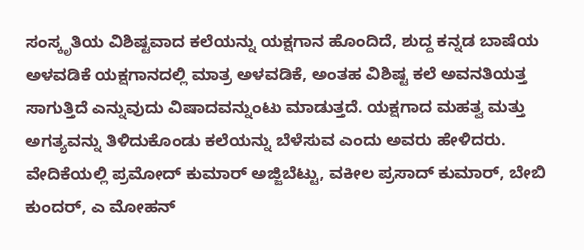ಸಂಸ್ಕೃತಿಯ ವಿಶಿಷ್ಟವಾದ ಕಲೆಯನ್ನು ಯಕ್ಷಗಾನ ಹೊಂದಿದೆ, ಶುದ್ದ ಕನ್ನಡ ಬಾಷೆಯ ಅಳವಡಿಕೆ ಯಕ್ಷಗಾನದಲ್ಲಿ ಮಾತ್ರ ಅಳವಡಿಕೆ, ಅಂತಹ ವಿಶಿಷ್ಟ ಕಲೆ ಅವನತಿಯತ್ತ ಸಾಗುತ್ತಿದೆ ಎನ್ನುವುದು ವಿಷಾದವನ್ನುಂಟು ಮಾಡುತ್ತದೆ. ಯಕ್ಷಗಾದ ಮಹತ್ವ ಮತ್ತು ಅಗತ್ಯವನ್ನು ತಿಳಿದುಕೊಂಡು ಕಲೆಯನ್ನು ಬೆಳೆಸುವ ಎಂದು ಅವರು ಹೇಳಿದರು.
ವೇದಿಕೆಯಲ್ಲಿ ಪ್ರಮೋದ್ ಕುಮಾರ್ ಅಜ್ಜಿಬೆಟ್ಟು, ವಕೀಲ ಪ್ರಸಾದ್ ಕುಮಾರ್, ಬೇಬಿ ಕುಂದರ್, ಎ ಮೋಹನ್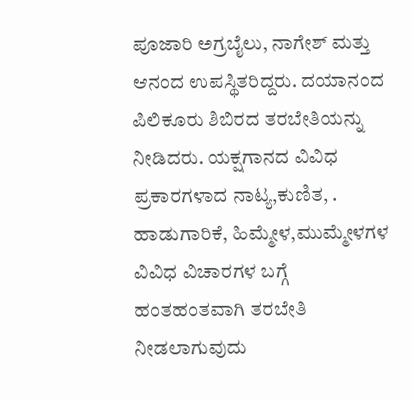ಪೂಜಾರಿ ಅಗ್ರಬೈಲು, ನಾಗೇಶ್ ಮತ್ತು ಆನಂದ ಉಪಸ್ಥಿತರಿದ್ದರು. ದಯಾನಂದ ಪಿಲಿಕೂರು ಶಿಬಿರದ ತರಬೇತಿಯನ್ನು ನೀಡಿದರು. ಯಕ್ಷಗಾನದ ವಿವಿಧ ಪ್ರಕಾರಗಳಾದ ನಾಟ್ಯ,ಕುಣಿತ, . ಹಾಡುಗಾರಿಕೆ, ಹಿಮ್ಮೇಳ,ಮುಮ್ಮೇಳಗಳ ವಿವಿಧ ವಿಚಾರಗಳ ಬಗ್ಗೆ ಹಂತಹಂತವಾಗಿ ತರಬೇತಿ ನೀಡಲಾಗುವುದು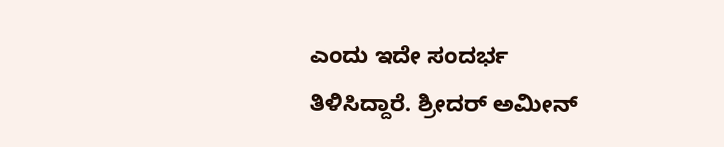ಎಂದು ಇದೇ ಸಂದರ್ಭ ತಿಳಿಸಿದ್ದಾರೆ. ಶ್ರೀದರ್ ಅಮೀನ್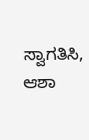ಸ್ವಾಗತಿಸಿ, ಆಶಾ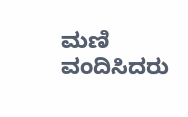ಮಣಿ ವಂದಿಸಿದರು